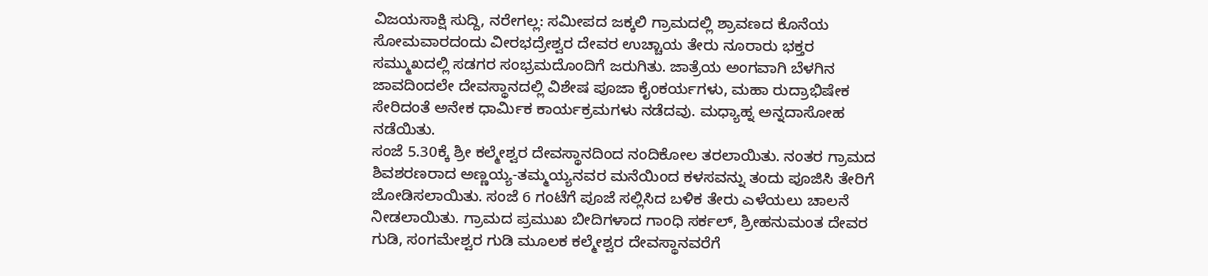ವಿಜಯಸಾಕ್ಷಿ ಸುದ್ದಿ, ನರೇಗಲ್ಲ: ಸಮೀಪದ ಜಕ್ಕಲಿ ಗ್ರಾಮದಲ್ಲಿ ಶ್ರಾವಣದ ಕೊನೆಯ ಸೋಮವಾರದಂದು ವೀರಭದ್ರೇಶ್ವರ ದೇವರ ಉಚ್ಚಾಯ ತೇರು ನೂರಾರು ಭಕ್ತರ ಸಮ್ಮುಖದಲ್ಲಿ ಸಡಗರ ಸಂಭ್ರಮದೊಂದಿಗೆ ಜರುಗಿತು. ಜಾತ್ರೆಯ ಅಂಗವಾಗಿ ಬೆಳಗಿನ ಜಾವದಿಂದಲೇ ದೇವಸ್ಥಾನದಲ್ಲಿ ವಿಶೇಷ ಪೂಜಾ ಕೈಂಕರ್ಯಗಳು, ಮಹಾ ರುದ್ರಾಭಿಷೇಕ ಸೇರಿದಂತೆ ಅನೇಕ ಧಾರ್ಮಿಕ ಕಾರ್ಯಕ್ರಮಗಳು ನಡೆದವು. ಮಧ್ಯಾಹ್ನ ಅನ್ನದಾಸೋಹ ನಡೆಯಿತು.
ಸಂಜೆ 5.30ಕ್ಕೆ ಶ್ರೀ ಕಲ್ಮೇಶ್ವರ ದೇವಸ್ಥಾನದಿಂದ ನಂದಿಕೋಲ ತರಲಾಯಿತು. ನಂತರ ಗ್ರಾಮದ ಶಿವಶರಣರಾದ ಅಣ್ಣಯ್ಯ-ತಮ್ಮಯ್ಯನವರ ಮನೆಯಿಂದ ಕಳಸವನ್ನು ತಂದು ಪೂಜಿಸಿ ತೇರಿಗೆ ಜೋಡಿಸಲಾಯಿತು. ಸಂಜೆ 6 ಗಂಟೆಗೆ ಪೂಜೆ ಸಲ್ಲಿಸಿದ ಬಳಿಕ ತೇರು ಎಳೆಯಲು ಚಾಲನೆ ನೀಡಲಾಯಿತು. ಗ್ರಾಮದ ಪ್ರಮುಖ ಬೀದಿಗಳಾದ ಗಾಂಧಿ ಸರ್ಕಲ್, ಶ್ರೀಹನುಮಂತ ದೇವರ ಗುಡಿ, ಸಂಗಮೇಶ್ವರ ಗುಡಿ ಮೂಲಕ ಕಲ್ಮೇಶ್ವರ ದೇವಸ್ಥಾನವರೆಗೆ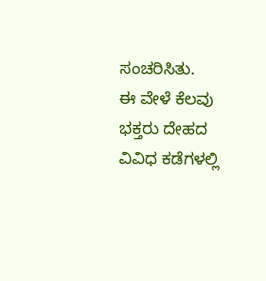ಸಂಚರಿಸಿತು.
ಈ ವೇಳೆ ಕೆಲವು ಭಕ್ತರು ದೇಹದ ವಿವಿಧ ಕಡೆಗಳಲ್ಲಿ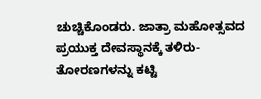ಚುಚ್ಚಿಕೊಂಡರು. ಜಾತ್ರಾ ಮಹೋತ್ಸವದ ಪ್ರಯುಕ್ತ ದೇವಸ್ಥಾನಕ್ಕೆ ತಳಿರು-ತೋರಣಗಳನ್ನು ಕಟ್ಟಿ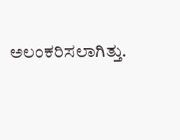ಅಲಂಕರಿಸಲಾಗಿತ್ತು.